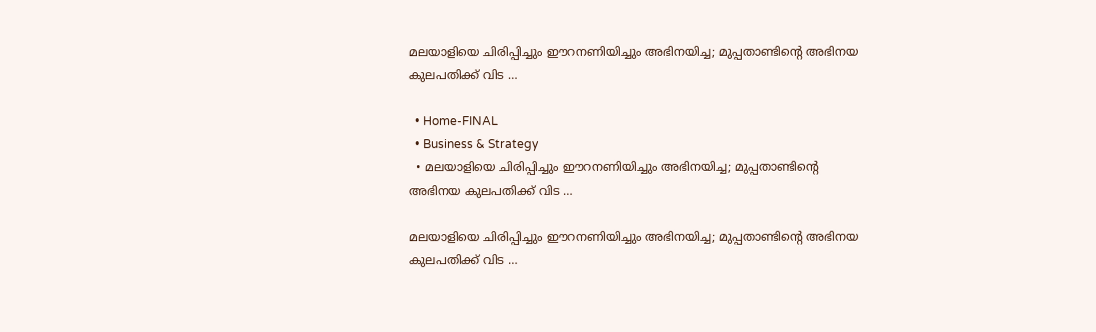മലയാളിയെ ചിരിപ്പിച്ചും ഈറനണിയിച്ചും അഭിനയിച്ച; മുപ്പതാണ്ടിന്റെ അഭിനയ കുലപതിക്ക്‌ വിട …

  • Home-FINAL
  • Business & Strategy
  • മലയാളിയെ ചിരിപ്പിച്ചും ഈറനണിയിച്ചും അഭിനയിച്ച; മുപ്പതാണ്ടിന്റെ അഭിനയ കുലപതിക്ക്‌ വിട …

മലയാളിയെ ചിരിപ്പിച്ചും ഈറനണിയിച്ചും അഭിനയിച്ച; മുപ്പതാണ്ടിന്റെ അഭിനയ കുലപതിക്ക്‌ വിട …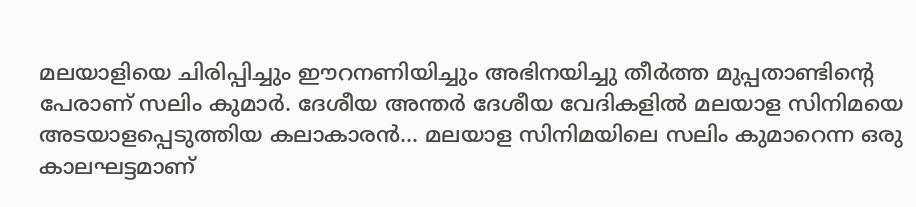മലയാളിയെ ചിരിപ്പിച്ചും ഈറനണിയിച്ചും അഭിനയിച്ചു തീർത്ത മുപ്പതാണ്ടിന്റെ പേരാണ് സലിം കുമാർ. ദേശീയ അന്തർ ദേശീയ വേദികളിൽ മലയാള സിനിമയെ അടയാളപ്പെടുത്തിയ കലാകാരൻ… മലയാള സിനിമയിലെ സലിം കുമാറെന്ന ഒരു കാലഘട്ടമാണ്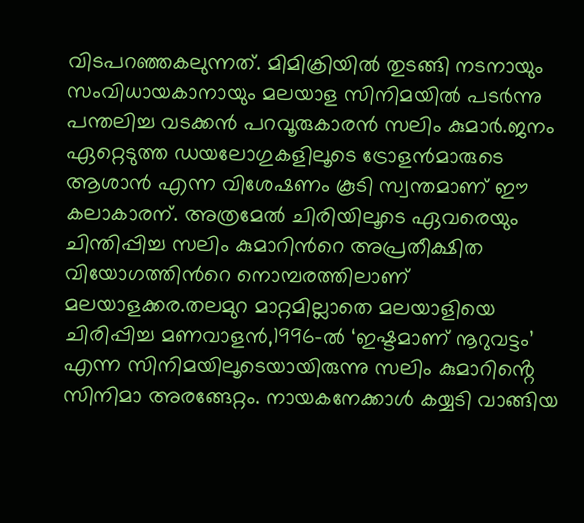വിടപറഞ്ഞകലുന്നത്. മിമിക്രിയിൽ തുടങ്ങി നടനായും സംവിധായകാനായും മലയാള സിനിമയിൽ പടർന്നു പന്തലിച്ച വടക്കൻ പറവൂരുകാരൻ സലിം കുമാർ.ജനം ഏറ്റെടുത്ത ഡയലോഗുകളിലൂടെ ട്രോളൻമാരുടെ ആശാൻ എന്ന വിശേഷണം കൂടി സ്വന്തമാണ് ഈ കലാകാരന്. അത്രമേൽ ചിരിയിലൂടെ ഏവരെയും ചിന്തിപ്പിച്ച സലിം കുമാറിന്‍റെ അപ്രതീക്ഷിത വിയോഗത്തിന്‍റെ നൊമ്പരത്തിലാണ് മലയാളക്കര.തലമുറ മാറ്റമില്ലാതെ മലയാളിയെ ചിരിപ്പിച്ച മണവാളൻ,1996-ൽ ‘ഇഷ്ടമാണ് നൂറുവട്ടം’ എന്ന സിനിമയിലൂടെയായിരുന്നു സലിം കുമാറിൻ്റെ സിനിമാ അരങ്ങേറ്റം. നായകനേക്കാൾ കയ്യടി വാങ്ങിയ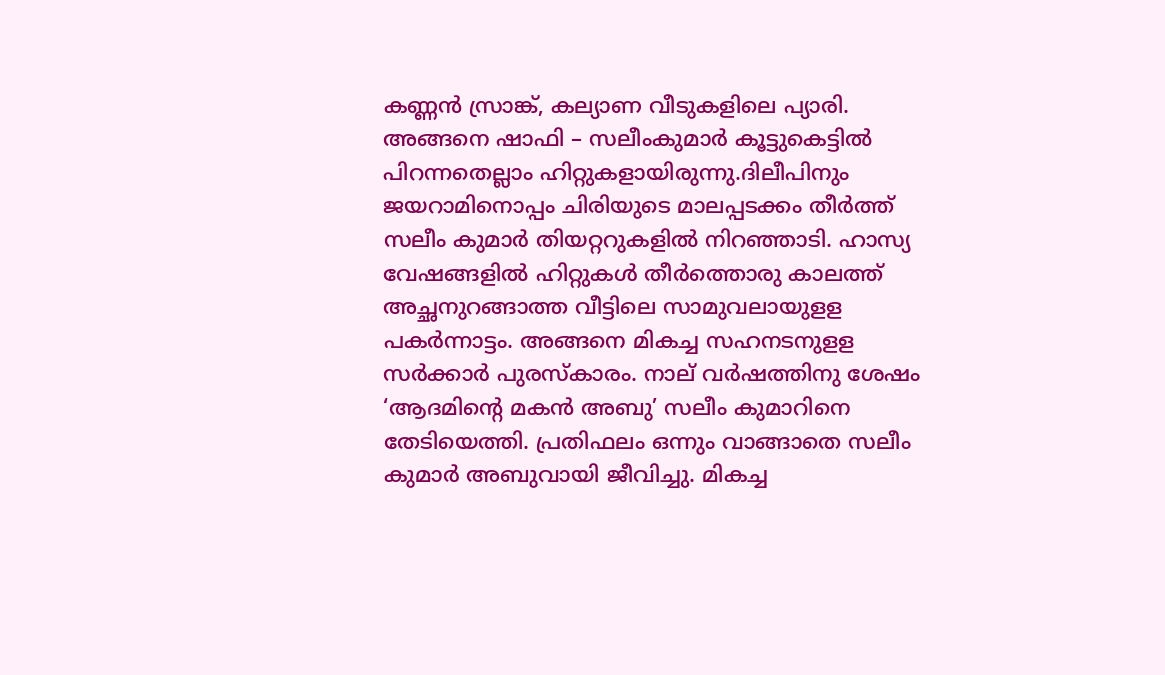കണ്ണൻ സ്രാങ്ക്, കല്യാണ വീടുകളിലെ പ്യാരി. അങ്ങനെ ഷാഫി – സലീംകുമാർ കൂട്ടുകെട്ടിൽ പിറന്നതെല്ലാം ഹിറ്റുകളായിരുന്നു.ദിലീപിനും ജയറാമിനൊപ്പം ചിരിയുടെ മാലപ്പടക്കം തീർത്ത് സലീം കുമാർ തിയറ്ററുകളിൽ നിറഞ്ഞാടി. ഹാസ്യ വേഷങ്ങളിൽ ഹിറ്റുകൾ തീർത്തൊരു കാലത്ത് അച്ഛനുറങ്ങാത്ത വീട്ടിലെ സാമുവലായുളള പകർന്നാട്ടം. അങ്ങനെ മികച്ച സഹനടനുളള സർക്കാർ പുരസ്കാരം. നാല് വർഷത്തിനു ശേഷം ‘ആദമിന്റെ മകൻ അബു’ സലീം കുമാറിനെ തേടിയെത്തി. പ്രതിഫലം ഒന്നും വാങ്ങാതെ സലീം കുമാർ അബുവായി ജീവിച്ചു. മികച്ച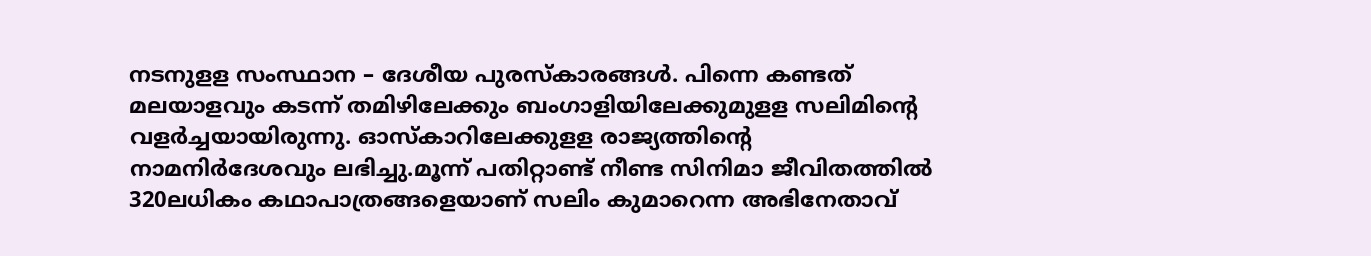നടനുളള സംസ്ഥാന – ദേശീയ പുരസ്കാരങ്ങൾ. പിന്നെ കണ്ടത് മലയാളവും കടന്ന് തമിഴിലേക്കും ബംഗാളിയിലേക്കുമുളള സലിമിന്റെ വളർച്ചയായിരുന്നു. ഓസ്കാറിലേക്കുളള രാജ്യത്തിന്റെ നാമനിർദേശവും ലഭിച്ചു.മൂന്ന് പതിറ്റാണ്ട് നീണ്ട സിനിമാ ജീവിതത്തിൽ 320ലധികം കഥാപാത്രങ്ങളെയാണ് സലിം കുമാറെന്ന അഭിനേതാവ്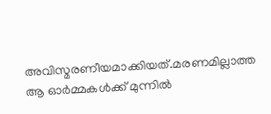അവിസ്മരണീയമാക്കിയത്.മരണമില്ലാത്ത ആ ഓർമ്മകള്‍ക്ക് മുന്നിൽ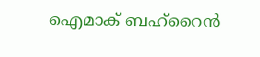ഐമാക് ബഹ്‌റൈൻ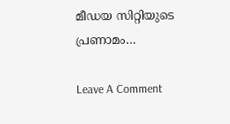മീഡയ സിറ്റിയുടെ പ്രണാമം…

Leave A Comment